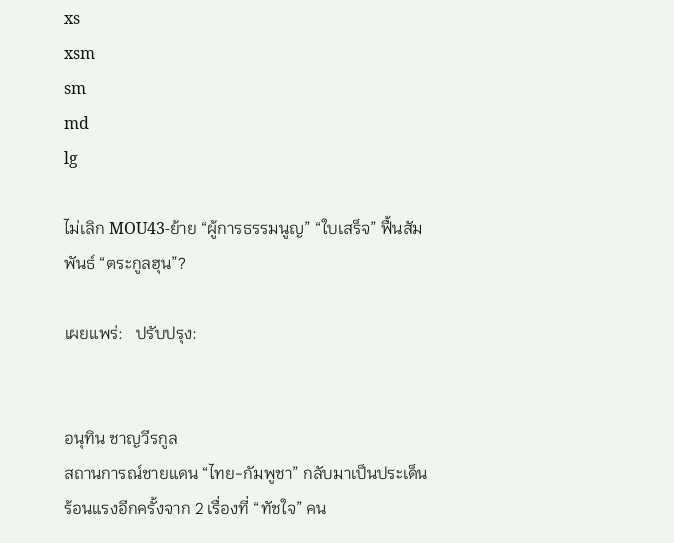xs
xsm
sm
md
lg

ไม่เลิก MOU43-ย้าย “ผู้การธรรมนูญ” “ใบเสร็จ” ฟื้นสัมพันธ์ “ตระกูลฮุน”?

เผยแพร่:   ปรับปรุง:


อนุทิน ชาญวีรกูล
สถานการณ์ชายแดน “ไทย-กัมพูชา” กลับมาเป็นประเด็นร้อนแรงอีกครั้งจาก 2 เรื่องที่ “ทัชใจ” คน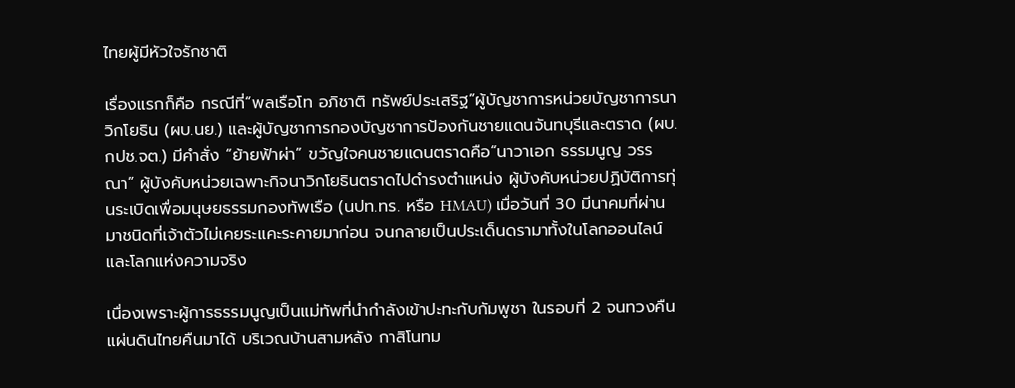ไทยผู้มีหัวใจรักชาติ

เรื่องแรกก็คือ กรณีที่“พลเรือโท อภิชาติ ทรัพย์ประเสริฐ”ผู้บัญชาการหน่วยบัญชาการนาวิกโยธิน (ผบ.นย.) และผู้บัญชาการกองบัญชาการป้องกันชายแดนจันทบุรีและตราด (ผบ.กปช.จต.) มีคำสั่ง “ย้ายฟ้าผ่า” ขวัญใจคนชายแดนตราดคือ“นาวาเอก ธรรมนูญ วรรณา” ผู้บังคับหน่วยเฉพาะกิจนาวิกโยธินตราดไปดำรงตำแหน่ง ผู้บังคับหน่วยปฏิบัติการทุ่นระเบิดเพื่อมนุษยธรรมกองทัพเรือ (นปท.ทร. หรือ HMAU) เมื่อวันที่ 30 มีนาคมที่ผ่านมาชนิดที่เจ้าตัวไม่เคยระแคะระคายมาก่อน จนกลายเป็นประเด็นดรามาทั้งในโลกออนไลน์และโลกแห่งความจริง

เนื่องเพราะผู้การธรรมนูญเป็นแม่ทัพที่นำกำลังเข้าปะทะกับกัมพูชา ในรอบที่ 2 จนทวงคืนแผ่นดินไทยคืนมาได้ บริเวณบ้านสามหลัง กาสิโนทม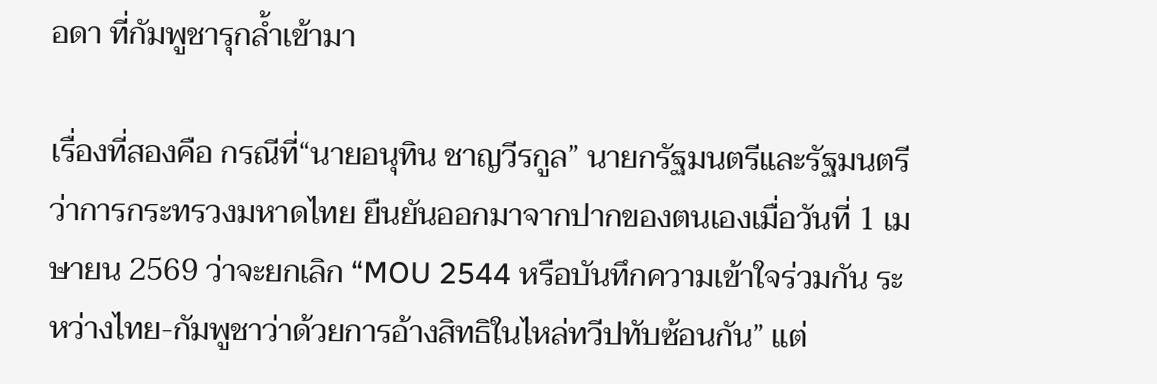อดา ที่กัมพูชารุกล้ำเข้ามา

เรื่องที่สองคือ กรณีที่“นายอนุทิน ชาญวีรกูล” นายกรัฐมนตรีและรัฐมนตรีว่าการกระทรวงมหาดไทย ยืนยันออกมาจากปากของตนเองเมื่อวันที่ 1 เมษายน 2569 ว่าจะยกเลิก “MOU 2544 หรือบันทึกความเข้าใจร่วมกัน ระหว่างไทย-กัมพูชาว่าด้วยการอ้างสิทธิในไหล่ทวีปทับซ้อนกัน” แต่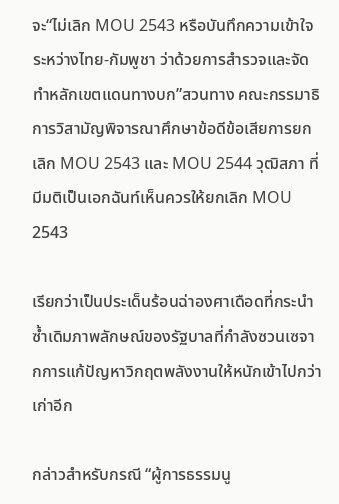จะ“ไม่เลิก MOU 2543 หรือบันทึกความเข้าใจระหว่างไทย-กัมพูชา ว่าด้วยการสำรวจและจัดทำหลักเขตแดนทางบก”สวนทาง คณะกรรมาธิการวิสามัญพิจารณาศึกษาข้อดีข้อเสียการยกเลิก MOU 2543 และ MOU 2544 วุฒิสภา ที่มีมติเป็นเอกฉันท์เห็นควรให้ยกเลิก MOU 2543

เรียกว่าเป็นประเด็นร้อนฉ่าองศาเดือดที่กระนำซ้ำเดิมภาพลักษณ์ของรัฐบาลที่กำลังซวนเซจากการแก้ปัญหาวิกฤตพลังงานให้หนักเข้าไปกว่าเก่าอีก

กล่าวสำหรับกรณี “ผู้การธรรมนู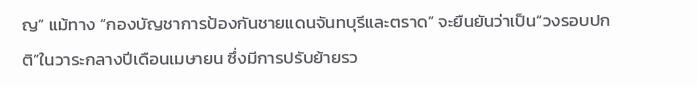ญ” แม้ทาง “กองบัญชาการป้องกันชายแดนจันทบุรีและตราด” จะยืนยันว่าเป็น“วงรอบปกติ”ในวาระกลางปีเดือนเมษายน ซึ่งมีการปรับย้ายรว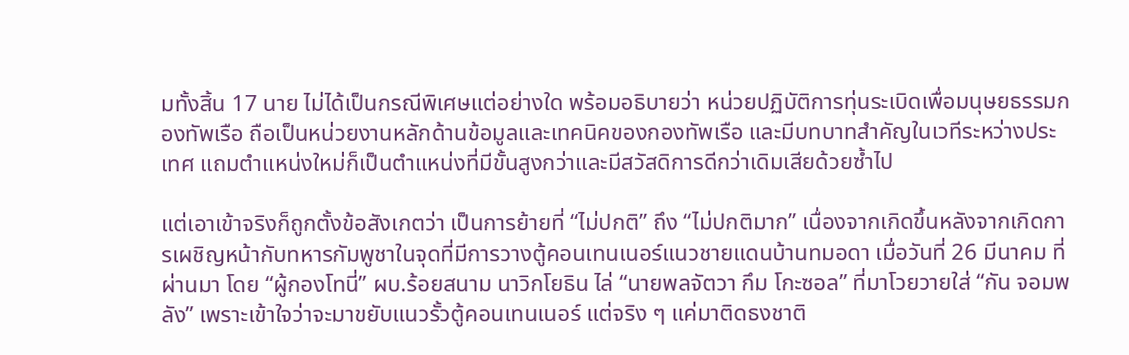มทั้งสิ้น 17 นาย ไม่ได้เป็นกรณีพิเศษแต่อย่างใด พร้อมอธิบายว่า หน่วยปฏิบัติการทุ่นระเบิดเพื่อมนุษยธรรมกองทัพเรือ ถือเป็นหน่วยงานหลักด้านข้อมูลและเทคนิคของกองทัพเรือ และมีบทบาทสำคัญในเวทีระหว่างประเทศ แถมตำแหน่งใหม่ก็เป็นตำแหน่งที่มีขั้นสูงกว่าและมีสวัสดิการดีกว่าเดิมเสียด้วยซ้ำไป

แต่เอาเข้าจริงก็ถูกตั้งข้อสังเกตว่า เป็นการย้ายที่ “ไม่ปกติ” ถึง “ไม่ปกติมาก” เนื่องจากเกิดขึ้นหลังจากเกิดการเผชิญหน้ากับทหารกัมพูชาในจุดที่มีการวางตู้คอนเทนเนอร์แนวชายแดนบ้านทมอดา เมื่อวันที่ 26 มีนาคม ที่ผ่านมา โดย “ผู้กองโทนี่” ผบ.ร้อยสนาม นาวิกโยธิน ไล่ “นายพลจัตวา กึม โกะซอล” ที่มาโวยวายใส่ “กัน จอมพลัง” เพราะเข้าใจว่าจะมาขยับแนวรั้วตู้คอนเทนเนอร์ แต่จริง ๆ แค่มาติดธงชาติ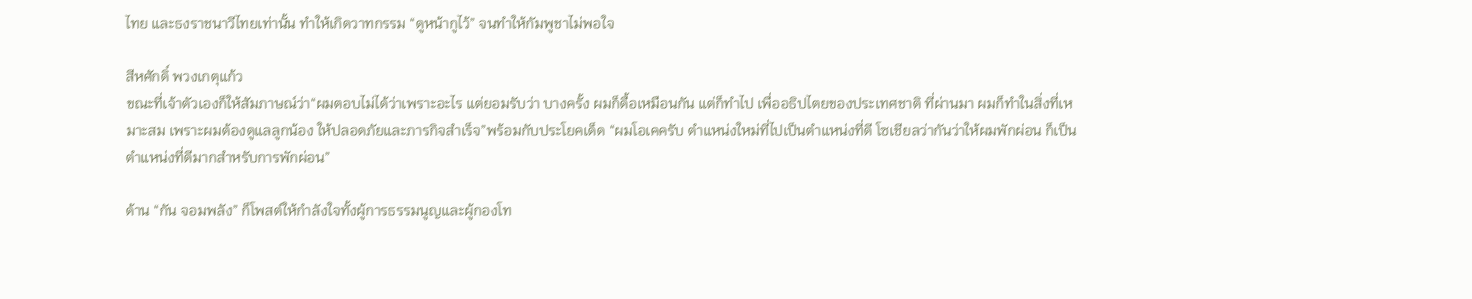ไทย และธงราชนาวีไทยเท่านั้น ทำให้เกิดวาทกรรม “ดูหน้ากูไว้” จนทำให้กัมพูชาไม่พอใจ

สีหศักดิ์ พวงเกตุแก้ว
ขณะที่เจ้าตัวเองก็ให้สัมภาษณ์ว่า“ผมตอบไม่ได้ว่าเพราะอะไร แต่ยอมรับว่า บางครั้ง ผมก็ดื้อเหมือนกัน แต่ก็ทำไป เพื่ออธิปไตยของประเทศชาติ ที่ผ่านมา ผมก็ทำในสิ่งที่เหมาะสม เพราะผมต้องดูแลลูกน้อง ให้ปลอดภัยและภารกิจสำเร็จ”พร้อมกับประโยคเด็ด “ผมโอเคครับ ตำแหน่งใหม่ที่ไปเป็นตำแหน่งที่ดี โซเชียลว่ากันว่าให้ผมพักผ่อน ก็เป็นตำแหน่งที่ดีมากสำหรับการพักผ่อน”

ด้าน “กัน จอมพลัง” ก็โพสต์ให้กำลังใจทั้งผู้การธรรมนูญและผู้กองโท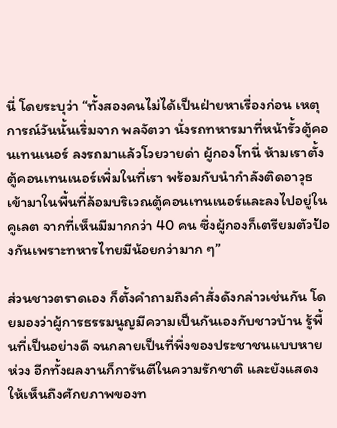นี่ โดยระบุว่า “ทั้งสองคนไม่ได้เป็นฝ่ายหาเรื่องก่อน เหตุการณ์วันนั้นเริ่มจาก พลจัตวา นั่งรถทหารมาที่หน้ารั้วตู้คอนเทนเนอร์ ลงรถมาแล้วโวยวายด่า ผู้กองโทนี่ ห้ามเราตั้งตู้คอนเทนเนอร์เพิ่มในที่เรา พร้อมกับนำกำลังติดอาวุธเข้ามาในพื้นที่ล้อมบริเวณตู้คอนเทนเนอร์และลงไปอยู่ในคูเลต จากที่เห็นมีมากกว่า 40 คน ซึ่งผู้กองก็เตรียมตัวป้องกันเพราะทหารไทยมีน้อยกว่ามาก ๆ”

ส่วนชาวตราดเอง ก็ตั้งคำถามถึงคำสั่งดังกล่าวเช่นกัน โดยมองว่าผู้การธรรมนูญมีความเป็นกันเองกับชาวบ้าน รู้พื้นที่เป็นอย่างดี จนกลายเป็นที่พึ่งของประชาชนแบบหายห่วง อีกทั้งผลงานก็การันตีในความรักชาติ และยังแสดงให้เห็นถึงศักยภาพของท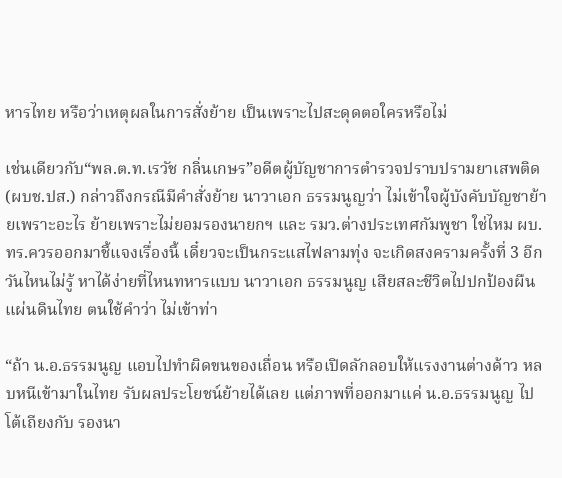หารไทย หรือว่าเหตุผลในการสั่งย้าย เป็นเพราะไปสะดุดตอใครหรือไม่

เช่นเดียวกับ“พล.ต.ท.เรวัช กลิ่นเกษร”อดีตผู้บัญชาการตำรวจปราบปรามยาเสพติด(ผบช.ปส.) กล่าวถึงกรณีมีคำสั่งย้าย นาวาเอก ธรรมนูญว่า ไม่เข้าใจผู้บังคับบัญชาย้ายเพราะอะไร ย้ายเพราะไม่ยอมรองนายกฯ และ รมว.ต่างประเทศกัมพูชา ใช่ไหม ผบ.ทร.ควรออกมาชี้แจงเรื่องนี้ เดี๋ยวจะเป็นกระแสไฟลามทุ่ง จะเกิดสงครามครั้งที่ 3 อีกวันไหนไม่รู้ หาได้ง่ายที่ไหนทหารแบบ นาวาเอก ธรรมนูญ เสียสละชีวิตไปปกป้องผืนแผ่นดินไทย ตนใช้คำว่า ไม่เข้าท่า

“ถ้า น.อ.ธรรมนูญ แอบไปทำผิดขนของเถื่อน หรือเปิดลักลอบให้แรงงานต่างด้าว หลบหนีเข้ามาในไทย รับผลประโยชน์ย้ายได้เลย แต่ภาพที่ออกมาแค่ น.อ.ธรรมนูญ ไปโต้เถียงกับ รองนา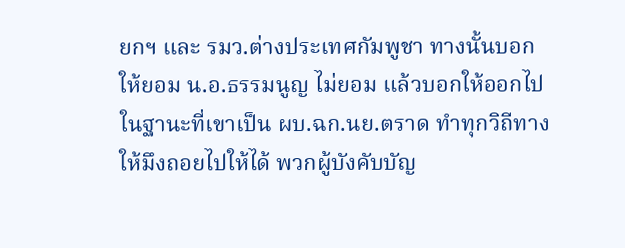ยกฯ และ รมว.ต่างประเทศกัมพูชา ทางนั้นบอกให้ยอม น.อ.ธรรมนูญ ไม่ยอม แล้วบอกให้ออกไป ในฐานะที่เขาเป็น ผบ.ฉก.นย.ตราด ทำทุกวิถีทางให้มึงถอยไปให้ได้ พวกผู้บังคับบัญ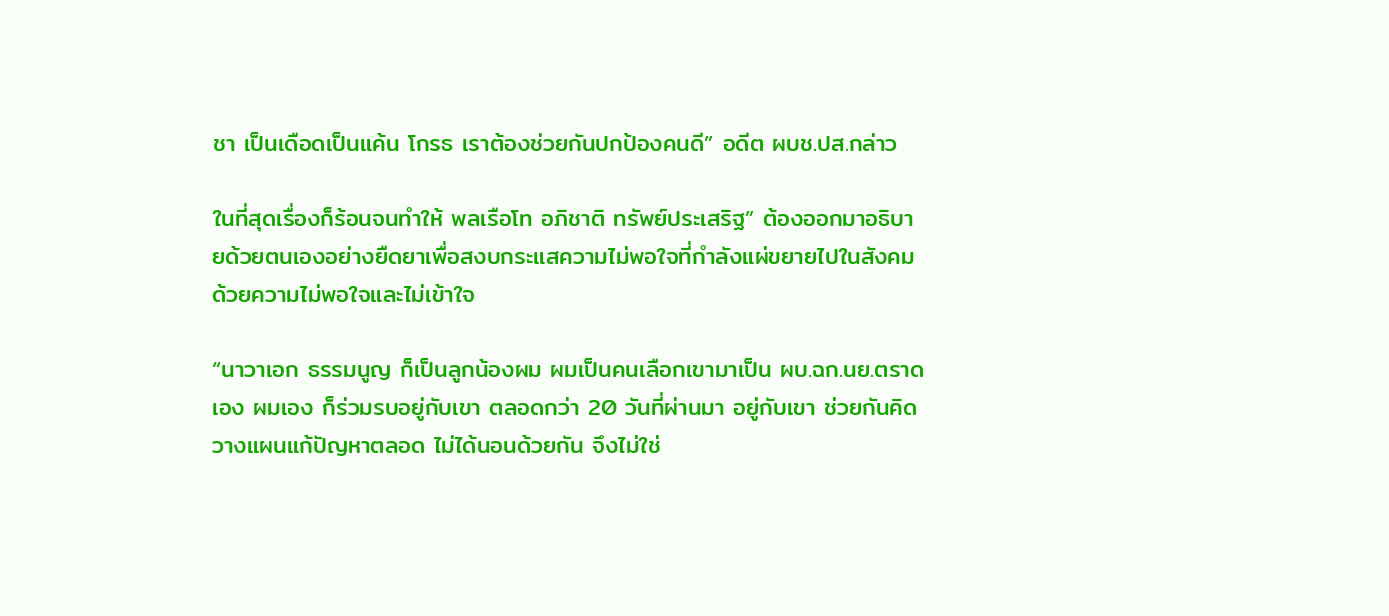ชา เป็นเดือดเป็นแค้น โกรธ เราต้องช่วยกันปกป้องคนดี” อดีต ผบช.ปส.กล่าว

ในที่สุดเรื่องก็ร้อนจนทำให้ พลเรือโท อภิชาติ ทรัพย์ประเสริฐ” ต้องออกมาอธิบายด้วยตนเองอย่างยืดยาเพื่อสงบกระแสความไม่พอใจที่กำลังแผ่ขยายไปในสังคมด้วยความไม่พอใจและไม่เข้าใจ

“นาวาเอก ธรรมนูญ ก็เป็นลูกน้องผม ผมเป็นคนเลือกเขามาเป็น ผบ.ฉก.นย.ตราด เอง ผมเอง ก็ร่วมรบอยู่กับเขา ตลอดกว่า 20 วันที่ผ่านมา อยู่กับเขา ช่วยกันคิดวางแผนแก้ปัญหาตลอด ไม่ได้นอนด้วยกัน จึงไม่ใช่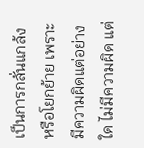เป็นการกลั่นแกล้ง หรือโยกย้าย เพราะมีความผิดแต่อย่างใด ไม่มีความผิด แต่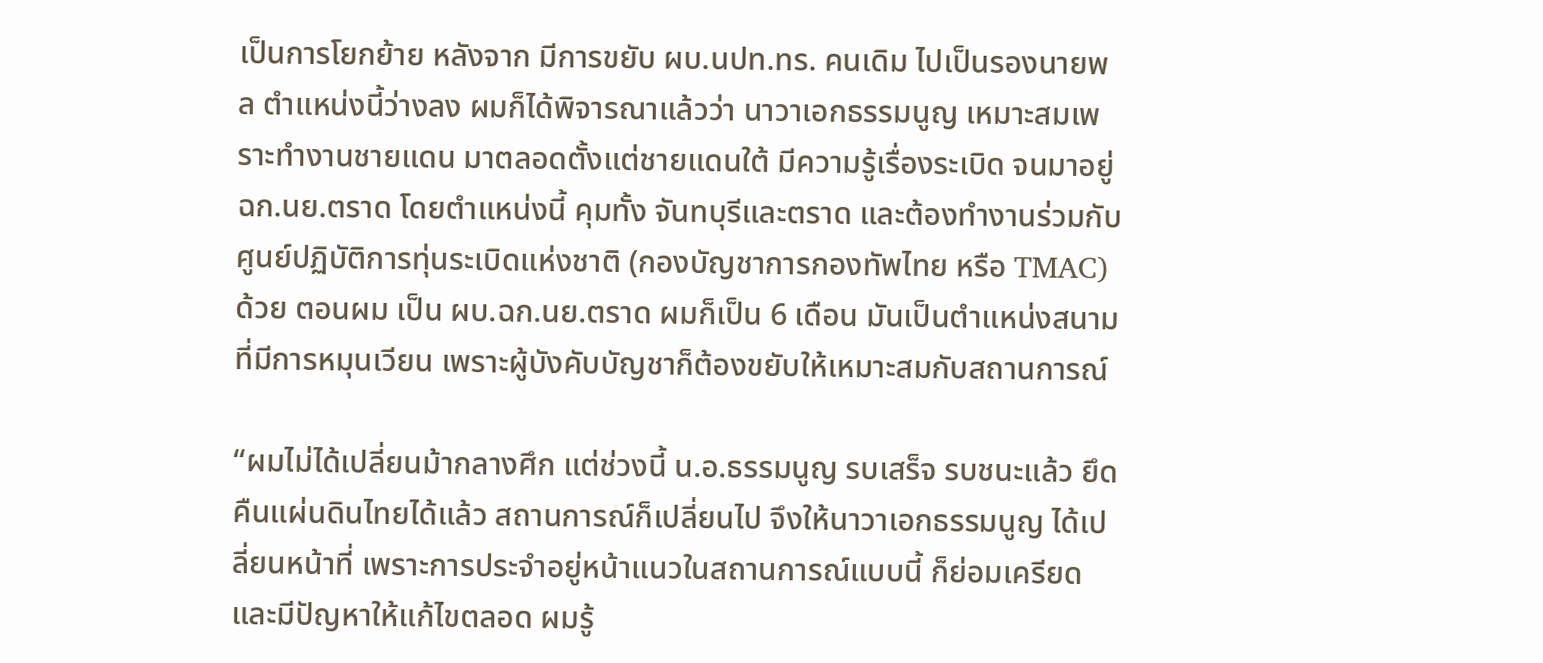เป็นการโยกย้าย หลังจาก มีการขยับ ผบ.นปท.ทร. คนเดิม ไปเป็นรองนายพล ตำแหน่งนี้ว่างลง ผมก็ได้พิจารณาแล้วว่า นาวาเอกธรรมนูญ เหมาะสมเพราะทำงานชายแดน มาตลอดตั้งแต่ชายแดนใต้ มีความรู้เรื่องระเบิด จนมาอยู่ ฉก.นย.ตราด โดยตำแหน่งนี้ คุมทั้ง จันทบุรีและตราด และต้องทำงานร่วมกับศูนย์ปฏิบัติการทุ่นระเบิดแห่งชาติ (กองบัญชาการกองทัพไทย หรือ TMAC) ด้วย ตอนผม เป็น ผบ.ฉก.นย.ตราด ผมก็เป็น 6 เดือน มันเป็นตำแหน่งสนามที่มีการหมุนเวียน เพราะผู้บังคับบัญชาก็ต้องขยับให้เหมาะสมกับสถานการณ์

“ผมไม่ได้เปลี่ยนม้ากลางศึก แต่ช่วงนี้ น.อ.ธรรมนูญ รบเสร็จ รบชนะแล้ว ยึดคืนแผ่นดินไทยได้แล้ว สถานการณ์ก็เปลี่ยนไป จึงให้นาวาเอกธรรมนูญ ได้เปลี่ยนหน้าที่ เพราะการประจำอยู่หน้าแนวในสถานการณ์แบบนี้ ก็ย่อมเครียด และมีปัญหาให้แก้ไขตลอด ผมรู้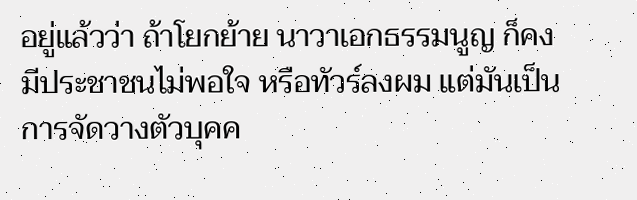อยู่แล้วว่า ถ้าโยกย้าย นาวาเอกธรรมนูญ ก็คงมีประชาชนไม่พอใจ หรือทัวร์ลงผม แต่มันเป็นการจัดวางตัวบุคค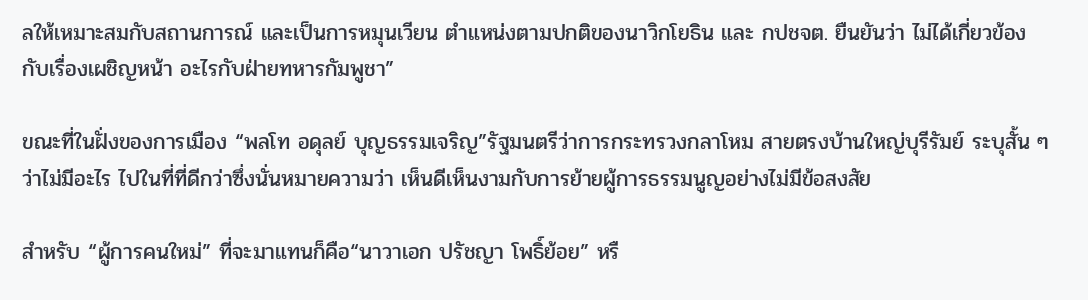ลให้เหมาะสมกับสถานการณ์ และเป็นการหมุนเวียน ตำแหน่งตามปกติของนาวิกโยธิน และ กปชจต. ยืนยันว่า ไม่ได้เกี่ยวข้องกับเรื่องเผชิญหน้า อะไรกับฝ่ายทหารกัมพูชา”

ขณะที่ในฝั่งของการเมือง “พลโท อดุลย์ บุญธรรมเจริญ”รัฐมนตรีว่าการกระทรวงกลาโหม สายตรงบ้านใหญ่บุรีรัมย์ ระบุสั้น ๆ ว่าไม่มีอะไร ไปในที่ที่ดีกว่าซึ่งนั่นหมายความว่า เห็นดีเห็นงามกับการย้ายผู้การธรรมนูญอย่างไม่มีข้อสงสัย

สำหรับ “ผู้การคนใหม่” ที่จะมาแทนก็คือ“นาวาเอก ปรัชญา โพธิ์ย้อย” หรื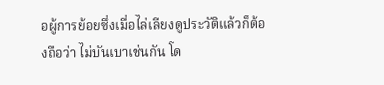อผู้การย้อยซึ่งเมื่อไล่เลียงดูประวัติแล้วก็ต้องถือว่า ไม่บันเบาเช่นกัน โด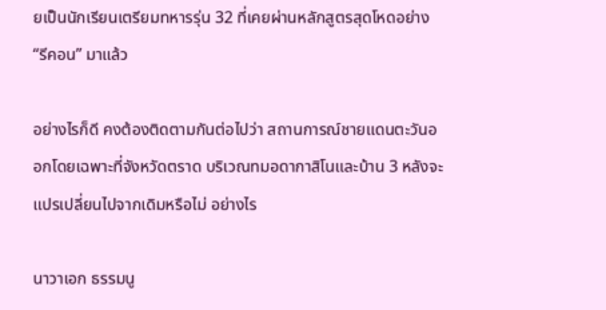ยเป็นนักเรียนเตรียมทหารรุ่น 32 ที่เคยผ่านหลักสูตรสุดโหดอย่าง “รีคอน” มาแล้ว

อย่างไรก็ดี คงต้องติดตามกันต่อไปว่า สถานการณ์ชายแดนตะวันออกโดยเฉพาะที่จังหวัดตราด บริเวณทมอดากาสิโนและบ้าน 3 หลังจะแปรเปลี่ยนไปจากเดิมหรือไม่ อย่างไร

นาวาเอก ธรรมนู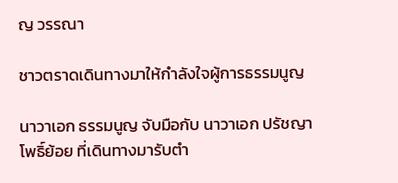ญ วรรณา

ชาวตราดเดินทางมาให้กำลังใจผู้การธรรมนูญ

นาวาเอก ธรรมนูญ จับมือกับ นาวาเอก ปรัชญา โพธิ์ย้อย ที่เดินทางมารับตำ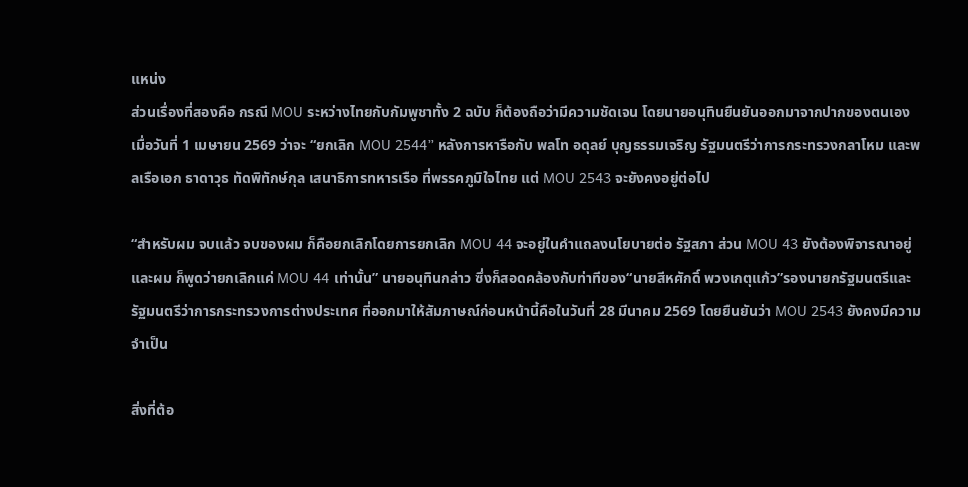แหน่ง
ส่วนเรื่องที่สองคือ กรณี MOU ระหว่างไทยกับกัมพูชาทั้ง 2 ฉบับ ก็ต้องถือว่ามีความชัดเจน โดยนายอนุทินยืนยันออกมาจากปากของตนเองเมื่อวันที่ 1 เมษายน 2569 ว่าจะ “ยกเลิก MOU 2544” หลังการหารือกับ พลโท อดุลย์ บุญธรรมเจริญ รัฐมนตรีว่าการกระทรวงกลาโหม และพลเรือเอก ธาดาวุธ ทัดพิทักษ์กุล เสนาธิการทหารเรือ ที่พรรคภูมิใจไทย แต่ MOU 2543 จะยังคงอยู่ต่อไป

“สำหรับผม จบแล้ว จบของผม ก็คือยกเลิกโดยการยกเลิก MOU 44 จะอยู่ในคำแถลงนโยบายต่อ รัฐสภา ส่วน MOU 43 ยังต้องพิจารณาอยู่ และผม ก็พูดว่ายกเลิกแค่ MOU 44 เท่านั้น” นายอนุทินกล่าว ซึ่งก็สอดคล้องกับท่าทีของ“นายสีหศักดิ์ พวงเกตุแก้ว”รองนายกรัฐมนตรีและรัฐมนตรีว่าการกระทรวงการต่างประเทศ ที่ออกมาให้สัมภาษณ์ก่อนหน้านี้คือในวันที่ 28 มีนาคม 2569 โดยยืนยันว่า MOU 2543 ยังคงมีความจำเป็น

สิ่งที่ต้อ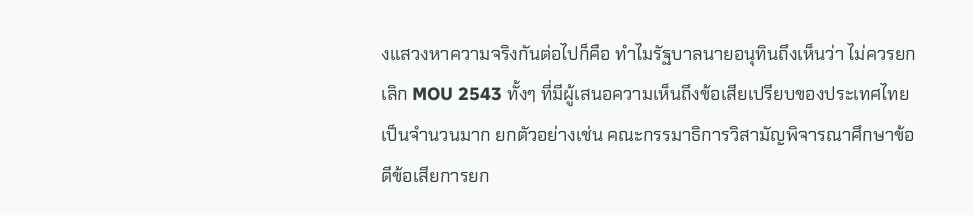งแสวงหาความจริงกันต่อไปก็คือ ทำไมรัฐบาลนายอนุทินถึงเห็นว่า ไม่ควรยกเลิก MOU 2543 ทั้งๆ ที่มีผู้เสนอความเห็นถึงข้อเสียเปรียบของประเทศไทยเป็นจำนวนมาก ยกตัวอย่างเช่น คณะกรรมาธิการวิสามัญพิจารณาศึกษาข้อดีข้อเสียการยก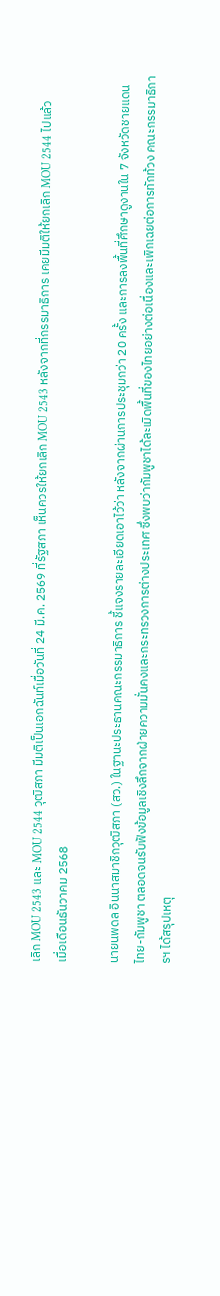เลิก MOU 2543 และ MOU 2544 วุฒิสภา มีมติเป็นเอกฉันท์เมื่อวันที่ 24 มี.ค. 2569 ที่รัฐสภา เห็นควรให้ยกเลิก MOU 2543 หลังจากที่กรรมาธิการ เคยมีมติให้ยกเลิก MOU 2544 ไปแล้วเมื่อเดือนธันวาคม 2568

นายนพดล อินนาสมาชิกวุฒิสภา (สว.) ในฐานะประธานคณะกรรมาธิการ ชี้แจงรายละเอียดเอาไว้ว่า หลังจากผ่านการประชุมกว่า 20 ครั้ง และการลงพื้นที่ศึกษาดูงานใน 7 จังหวัดชายแดนไทย-กัมพูชา ตลอดจนรับฟังข้อมูลเชิงลึกจากฝ่ายความมั่นคงและกระทรวงการต่างประเทศ ซึ่งพบว่ากัมพูชาได้ละเมิดพื้นที่ของไทยอย่างต่อเนื่องและเพิกเฉยต่อการทักท้วง คณะกรรมาธิการฯ ได้สรุปเหตุ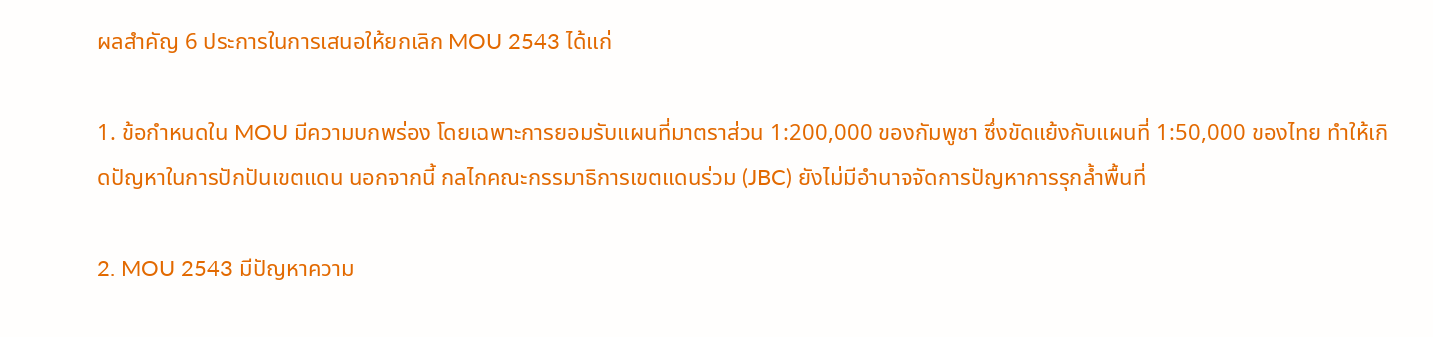ผลสำคัญ 6 ประการในการเสนอให้ยกเลิก MOU 2543 ได้แก่

1. ข้อกำหนดใน MOU มีความบกพร่อง โดยเฉพาะการยอมรับแผนที่มาตราส่วน 1:200,000 ของกัมพูชา ซึ่งขัดแย้งกับแผนที่ 1:50,000 ของไทย ทำให้เกิดปัญหาในการปักปันเขตแดน นอกจากนี้ กลไกคณะกรรมาธิการเขตแดนร่วม (JBC) ยังไม่มีอำนาจจัดการปัญหาการรุกล้ำพื้นที่

2. MOU 2543 มีปัญหาความ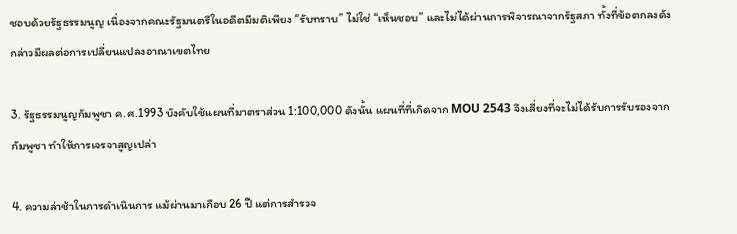ชอบด้วยรัฐธรรมนูญ เนื่องจากคณะรัฐมนตรีในอดีตมีมติเพียง “รับทราบ” ไม่ใช่ “เห็นชอบ” และไม่ได้ผ่านการพิจารณาจากรัฐสภา ทั้งที่ข้อตกลงดังกล่าวมีผลต่อการเปลี่ยนแปลงอาณาเขตไทย

3. รัฐธรรมนูญกัมพูชา ค.ศ.1993 บังคับใช้แผนที่มาตราส่วน 1:100,000 ดังนั้น แผนที่ที่เกิดจาก MOU 2543 จึงเสี่ยงที่จะไม่ได้รับการรับรองจากกัมพูชา ทำให้การเจรจาสูญเปล่า

4. ความล่าช้าในการดำเนินการ แม้ผ่านมาเกือบ 26 ปี แต่การสำรวจ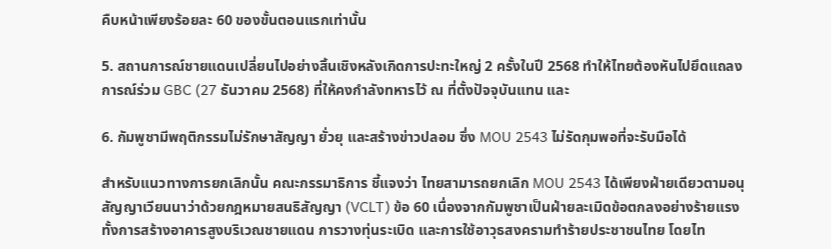คืบหน้าเพียงร้อยละ 60 ของขั้นตอนแรกเท่านั้น

5. สถานการณ์ชายแดนเปลี่ยนไปอย่างสิ้นเชิงหลังเกิดการปะทะใหญ่ 2 ครั้งในปี 2568 ทำให้ไทยต้องหันไปยึดแถลงการณ์ร่วม GBC (27 ธันวาคม 2568) ที่ให้คงกำลังทหารไว้ ณ ที่ตั้งปัจจุบันแทน และ

6. กัมพูชามีพฤติกรรมไม่รักษาสัญญา ยั่วยุ และสร้างข่าวปลอม ซึ่ง MOU 2543 ไม่รัดกุมพอที่จะรับมือได้

สำหรับแนวทางการยกเลิกนั้น คณะกรรมาธิการ ชี้แจงว่า ไทยสามารถยกเลิก MOU 2543 ได้เพียงฝ่ายเดียวตามอนุสัญญาเวียนนาว่าด้วยกฎหมายสนธิสัญญา (VCLT) ข้อ 60 เนื่องจากกัมพูชาเป็นฝ่ายละเมิดข้อตกลงอย่างร้ายแรง ทั้งการสร้างอาคารสูงบริเวณชายแดน การวางทุ่นระเบิด และการใช้อาวุธสงครามทำร้ายประชาชนไทย โดยไท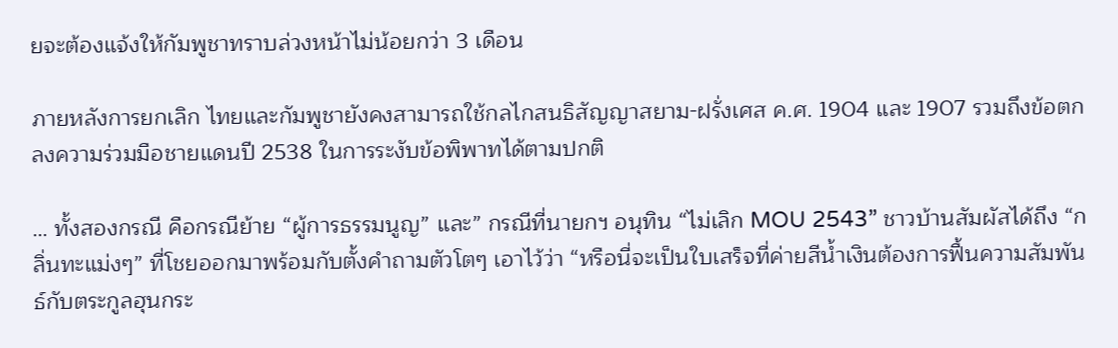ยจะต้องแจ้งให้กัมพูชาทราบล่วงหน้าไม่น้อยกว่า 3 เดือน

ภายหลังการยกเลิก ไทยและกัมพูชายังคงสามารถใช้กลไกสนธิสัญญาสยาม-ฝรั่งเศส ค.ศ. 1904 และ 1907 รวมถึงข้อตกลงความร่วมมือชายแดนปี 2538 ในการระงับข้อพิพาทได้ตามปกติ

… ทั้งสองกรณี คือกรณีย้าย “ผู้การธรรมนูญ” และ” กรณีที่นายกฯ อนุทิน “ไม่เลิก MOU 2543” ชาวบ้านสัมผัสได้ถึง “กลิ่นทะแม่งๆ” ที่โชยออกมาพร้อมกับตั้งคำถามตัวโตๆ เอาไว้ว่า “หรือนี่จะเป็นใบเสร็จที่ค่ายสีน้ำเงินต้องการฟื้นความสัมพันธ์กับตระกูลฮุนกระ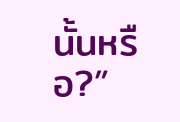นั้นหรือ?”